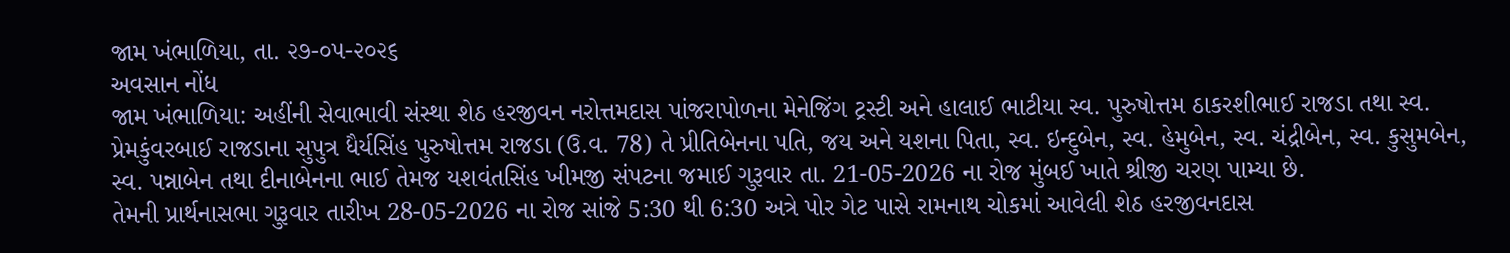જામ ખંભાળિયા, તા. ૨૭-૦૫-૨૦૨૬
અવસાન નોંધ
જામ ખંભાળિયા: અહીંની સેવાભાવી સંસ્થા શેઠ હરજીવન નરોત્તમદાસ પાંજરાપોળના મેનેજિંગ ટ્રસ્ટી અને હાલાઈ ભાટીયા સ્વ. પુરુષોત્તમ ઠાકરશીભાઈ રાજડા તથા સ્વ. પ્રેમકુંવરબાઈ રાજડાના સુપુત્ર ધૈર્યસિંહ પુરુષોત્તમ રાજડા (ઉ.વ. 78) તે પ્રીતિબેનના પતિ, જય અને યશના પિતા, સ્વ. ઇન્દુબેન, સ્વ. હેમુબેન, સ્વ. ચંદ્રીબેન, સ્વ. કુસુમબેન, સ્વ. પન્નાબેન તથા દીનાબેનના ભાઈ તેમજ યશવંતસિંહ ખીમજી સંપટના જમાઈ ગુરૂવાર તા. 21-05-2026 ના રોજ મુંબઈ ખાતે શ્રીજી ચરણ પામ્યા છે.
તેમની પ્રાર્થનાસભા ગુરૂવાર તારીખ 28-05-2026 ના રોજ સાંજે 5:30 થી 6:30 અત્રે પોર ગેટ પાસે રામનાથ ચોકમાં આવેલી શેઠ હરજીવનદાસ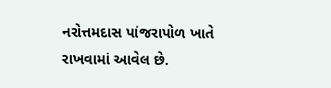નરોત્તમદાસ પાંજરાપોળ ખાતે રાખવામાં આવેલ છે.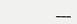___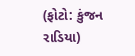(ફોટો: કુંજન રાડિયા)